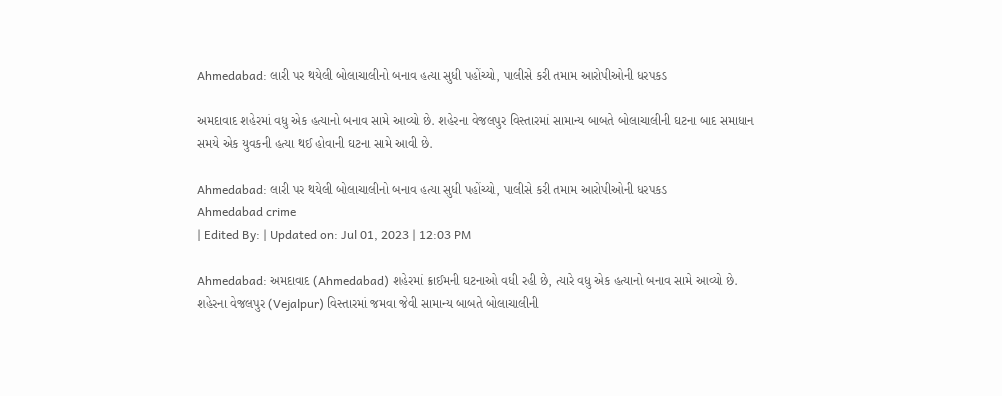Ahmedabad: લારી પર થયેલી બોલાચાલીનો બનાવ હત્યા સુધી પહોંચ્યો, પાલીસે કરી તમામ આરોપીઓની ધરપકડ

અમદાવાદ શહેરમાં વધુ એક હત્યાનો બનાવ સામે આવ્યો છે. શહેરના વેજલપુર વિસ્તારમાં સામાન્ય બાબતે બોલાચાલીની ઘટના બાદ સમાધાન સમયે એક યુવકની હત્યા થઈ હોવાની ઘટના સામે આવી છે.

Ahmedabad: લારી પર થયેલી બોલાચાલીનો બનાવ હત્યા સુધી પહોંચ્યો, પાલીસે કરી તમામ આરોપીઓની ધરપકડ
Ahmedabad crime
| Edited By: | Updated on: Jul 01, 2023 | 12:03 PM

Ahmedabad: અમદાવાદ (Ahmedabad) શહેરમાં ક્રાઈમની ઘટનાઓ વધી રહી છે, ત્યારે વધુ એક હત્યાનો બનાવ સામે આવ્યો છે. શહેરના વેજલપુર (Vejalpur) વિસ્તારમાં જમવા જેવી સામાન્ય બાબતે બોલાચાલીની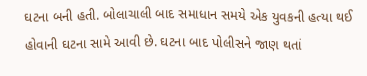ઘટના બની હતી. બોલાચાલી બાદ સમાધાન સમયે એક યુવકની હત્યા થઈ હોવાની ઘટના સામે આવી છે. ઘટના બાદ પોલીસને જાણ થતાં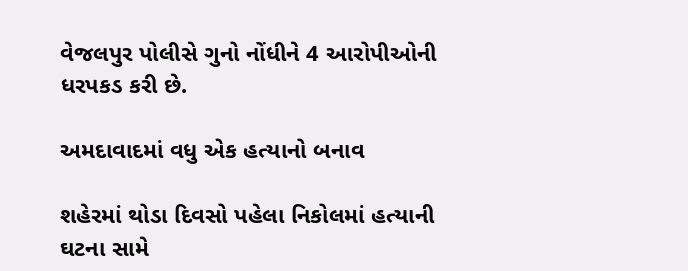વેજલપુર પોલીસે ગુનો નોંધીને 4 આરોપીઓની ધરપકડ કરી છે.

અમદાવાદમાં વધુ એક હત્યાનો બનાવ

શહેરમાં થોડા દિવસો પહેલા નિકોલમાં હત્યાની ઘટના સામે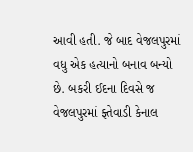આવી હતી. જે બાદ વેજલપુરમાં વધુ એક હત્યાનો બનાવ બન્યો છે. બકરી ઈદના દિવસે જ વેજલપુરમાં ફ્તેવાડી કેનાલ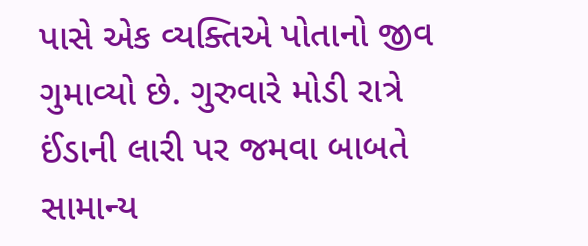પાસે એક વ્યક્તિએ પોતાનો જીવ ગુમાવ્યો છે. ગુરુવારે મોડી રાત્રે ઈંડાની લારી પર જમવા બાબતે સામાન્ય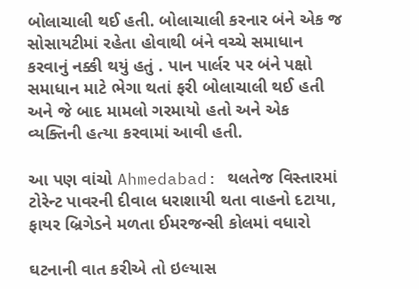બોલાચાલી થઈ હતી. બોલાચાલી કરનાર બંને એક જ સોસાયટીમાં રહેતા હોવાથી બંને વચ્ચે સમાધાન કરવાનું નક્કી થયું હતું . પાન પાર્લર પર બંને પક્ષો સમાધાન માટે ભેગા થતાં ફરી બોલાચાલી થઈ હતી અને જે બાદ મામલો ગરમાયો હતો અને એક વ્યક્તિની હત્યા કરવામાં આવી હતી.

આ પણ વાંચો Ahmedabad: થલતેજ વિસ્તારમાં ટોરેન્ટ પાવરની દીવાલ ધરાશાયી થતા વાહનો દટાયા, ફાયર બ્રિગેડને મળતા ઈમરજન્સી કોલમાં વધારો

ઘટનાની વાત કરીએ તો ઇલ્યાસ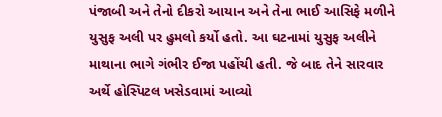પંજાબી અને તેનો દીકરો આયાન અને તેના ભાઈ આસિફે મળીને યુસુફ અલી પર હુમલો કર્યો હતો. આ ઘટનામાં યુસુફ અલીને માથાના ભાગે ગંભીર ઈજા પહોંચી હતી. જે બાદ તેને સારવાર અર્થે હોસ્પિટલ ખસેડવામાં આવ્યો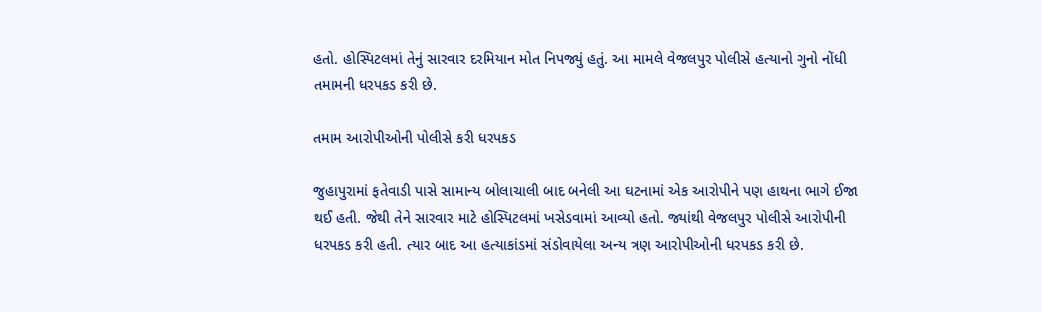હતો. હોસ્પિટલમાં તેનું સારવાર દરમિયાન મોત નિપજ્યું હતું. આ મામલે વેજલપુર પોલીસે હત્યાનો ગુનો નોંધી તમામની ધરપકડ કરી છે.

તમામ આરોપીઓની પોલીસે કરી ધરપકડ

જુહાપુરામાં ફતેવાડી પાસે સામાન્ય બોલાચાલી બાદ બનેલી આ ઘટનામાં એક આરોપીને પણ હાથના ભાગે ઈજા થઈ હતી. જેથી તેને સારવાર માટે હોસ્પિટલમાં ખસેડવામાં આવ્યો હતો. જ્યાંથી વેજલપુર પોલીસે આરોપીની ધરપકડ કરી હતી. ત્યાર બાદ આ હત્યાકાંડમાં સંડોવાયેલા અન્ય ત્રણ આરોપીઓની ધરપકડ કરી છે.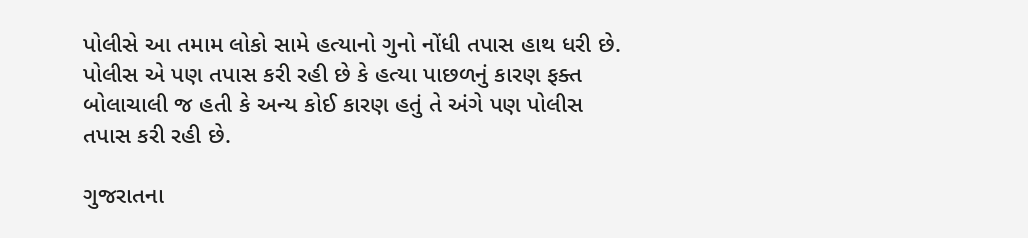પોલીસે આ તમામ લોકો સામે હત્યાનો ગુનો નોંધી તપાસ હાથ ધરી છે. પોલીસ એ પણ તપાસ કરી રહી છે કે હત્યા પાછળનું કારણ ફક્ત બોલાચાલી જ હતી કે અન્ય કોઈ કારણ હતું તે અંગે પણ પોલીસ તપાસ કરી રહી છે.

ગુજરાતના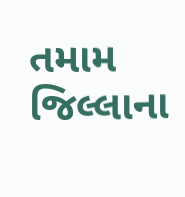તમામ જિલ્લાના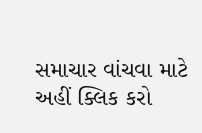સમાચાર વાંચવા માટે અહીં ક્લિક કરો